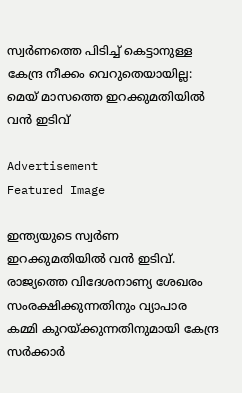സ്വർണത്തെ പിടിച്ച് കെട്ടാനുള്ള കേന്ദ്ര നീക്കം വെറുതെയായില്ല: മെയ് മാസത്തെ ഇറക്കുമതിയില്‍ വന്‍ ഇടിവ്

Advertisement
Featured Image

ഇന്ത്യയുടെ സ്വർണ ഇറക്കുമതിയില്‍ വന്‍ ഇടിവ്. രാജ്യത്തെ വിദേശനാണ്യ ശേഖരം സംരക്ഷിക്കുന്നതിനും വ്യാപാര കമ്മി കുറയ്ക്കുന്നതിനുമായി കേന്ദ്ര സർക്കാർ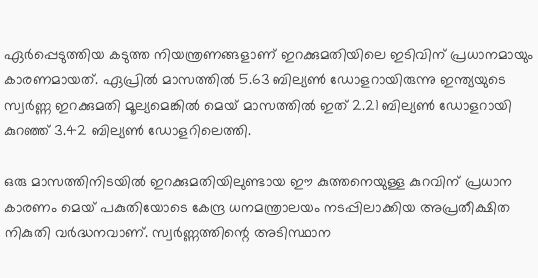ഏർപ്പെടുത്തിയ കടുത്ത നിയന്ത്രണങ്ങളാണ് ഇറക്കുമതിയിലെ ഇടിവിന് പ്രധാനമായും കാരണമായത്. ഏപ്രിൽ മാസത്തിൽ 5.63 ബില്യൺ ഡോളറായിരുന്നു ഇന്ത്യയുടെ സ്വർണ്ണ ഇറക്കുമതി മൂല്യമെങ്കില്‍ മെയ് മാസത്തിൽ ഇത് 2.21 ബില്യൺ ഡോളറായി കുറഞ്ഞ് 3.42 ബില്യൺ ഡോളറിലെത്തി.

ഒരു മാസത്തിനിടയിൽ ഇറക്കുമതിയിലുണ്ടായ ഈ കുത്തനെയുള്ള കുറവിന് പ്രധാന കാരണം മെയ് പകുതിയോടെ കേന്ദ്ര ധനമന്ത്രാലയം നടപ്പിലാക്കിയ അപ്രതീക്ഷിത നികുതി വർദ്ധനവാണ്. സ്വർണ്ണത്തിന്റെ അടിസ്ഥാന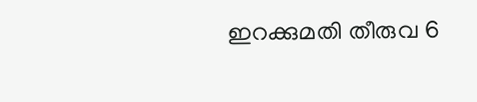ഇറക്കുമതി തീരുവ 6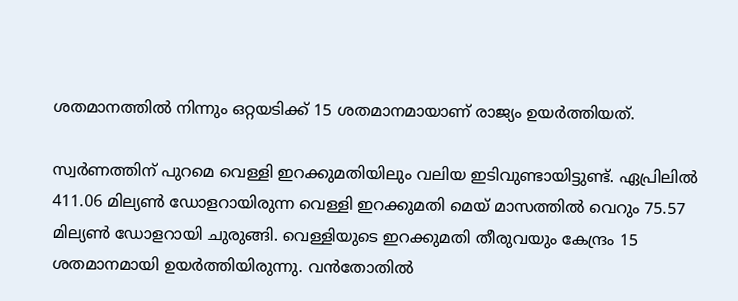ശതമാനത്തിൽ നിന്നും ഒറ്റയടിക്ക് 15 ശതമാനമായാണ് രാജ്യം ഉയർത്തിയത്.

സ്വർണത്തിന് പുറമെ വെള്ളി ഇറക്കുമതിയിലും വലിയ ഇടിവുണ്ടായിട്ടുണ്ട്. ഏപ്രിലിൽ 411.06 മില്യൺ ഡോളറായിരുന്ന വെള്ളി ഇറക്കുമതി മെയ് മാസത്തിൽ വെറും 75.57 മില്യൺ ഡോളറായി ചുരുങ്ങി. വെള്ളിയുടെ ഇറക്കുമതി തീരുവയും കേന്ദ്രം 15 ശതമാനമായി ഉയർത്തിയിരുന്നു. വൻതോതിൽ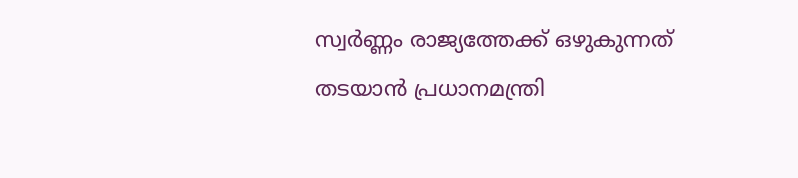സ്വർണ്ണം രാജ്യത്തേക്ക് ഒഴുകുന്നത് തടയാൻ പ്രധാനമന്ത്രി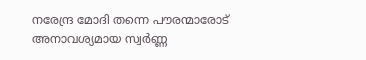നരേന്ദ്ര മോദി തന്നെ പൗരന്മാരോട് അനാവശ്യമായ സ്വർണ്ണ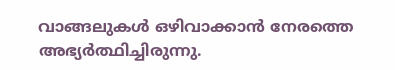വാങ്ങലുകൾ ഒഴിവാക്കാൻ നേരത്തെ അഭ്യർത്ഥിച്ചിരുന്നു.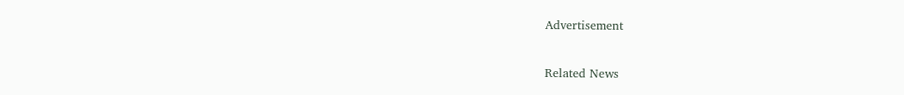Advertisement

Related News